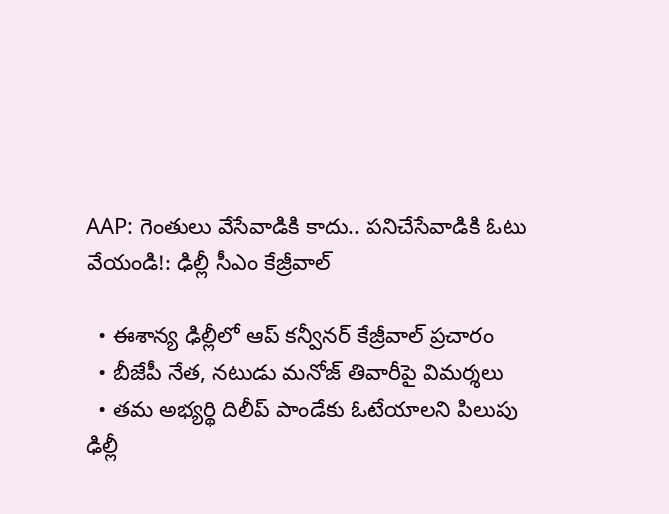AAP: గెంతులు వేసేవాడికి కాదు.. పనిచేసేవాడికి ఓటు వేయండి!: ఢిల్లీ సీఎం కేజ్రీవాల్

  • ఈశాన్య ఢిల్లీలో ఆప్ కన్వీనర్ కేజ్రీవాల్ ప్రచారం
  • బీజేపీ నేత, నటుడు మనోజ్ తివారీపై విమర్శలు
  • తమ అభ్యర్థి దిలీప్ పాండేకు ఓటేయాలని పిలుపు
ఢిల్లీ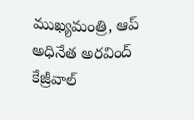ముఖ్యమంత్రి, ఆప్ అధినేత అరవింద్ కేజ్రీవాల్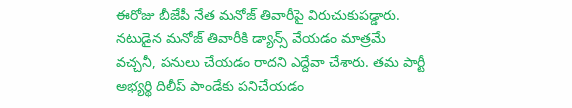ఈరోజు బీజేపీ నేత మనోజ్ తివారీపై విరుచుకుపడ్డారు. నటుడైన మనోజ్ తివారీకి డ్యాన్స్ వేయడం మాత్రమే వచ్చనీ, పనులు చేయడం రాదని ఎద్దేవా చేశారు. తమ పార్టీ అభ్యర్థి దిలీప్ పాండేకు పనిచేయడం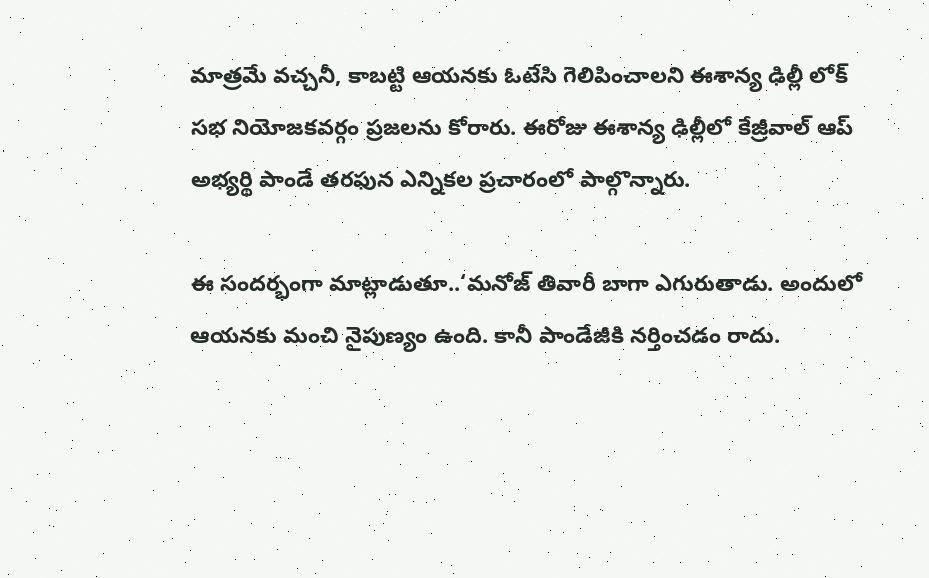మాత్రమే వచ్చనీ, కాబట్టి ఆయనకు ఓటేసి గెలిపించాలని ఈశాన్య ఢిల్లీ లోక్ సభ నియోజకవర్గం ప్రజలను కోరారు. ఈరోజు ఈశాన్య ఢిల్లీలో కేజ్రీవాల్ ఆప్ అభ్యర్థి పాండే తరఫున ఎన్నికల ప్రచారంలో పాల్గొన్నారు.

ఈ సందర్భంగా మాట్లాడుతూ..‘మనోజ్ తివారీ బాగా ఎగురుతాడు. అందులో ఆయనకు మంచి నైపుణ్యం ఉంది. కానీ పాండేజీకి నర్తించడం రాదు.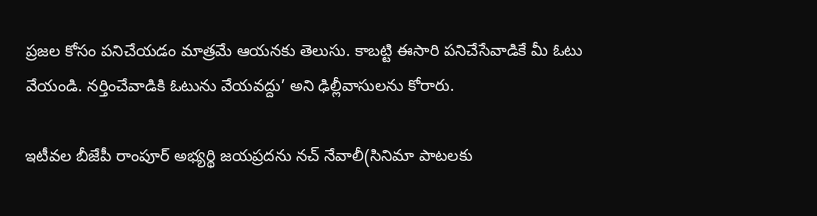ప్రజల కోసం పనిచేయడం మాత్రమే ఆయనకు తెలుసు. కాబట్టి ఈసారి పనిచేసేవాడికే మీ ఓటు వేయండి. నర్తించేవాడికి ఓటును వేయవద్దు’ అని ఢిల్లీవాసులను కోరారు.

ఇటీవల బీజేపీ రాంపూర్ అభ్యర్థి జయప్రదను నచ్ నేవాలీ(సినిమా పాటలకు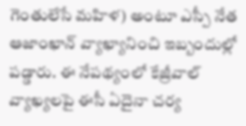గెంతులేసే మహిళ) అంటూ ఎస్పీ నేత ఆజాంఖాన్ వ్యాఖ్యానించి ఇబ్బందుల్లో పడ్డారు. ఈ నేపథ్యంలో కేజ్రీవాల్ వ్యాఖ్యలపై ఈసీ ఏదైనా చర్య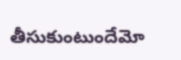తీసుకుంటుందేమో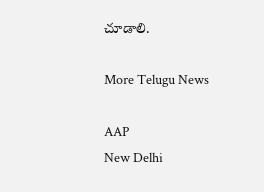చూడాలి.

More Telugu News

AAP
New Delhi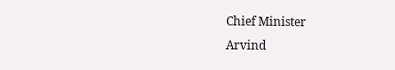Chief Minister
Arvind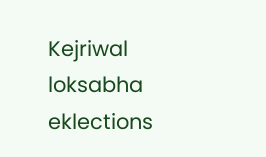Kejriwal
loksabha eklections